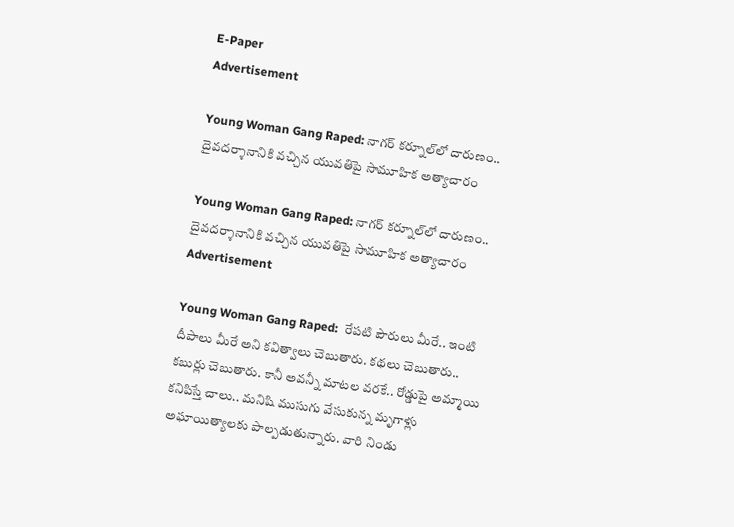E-Paper
Advertisement

Young Woman Gang Raped: నాగర్ కర్నూల్‌లో దారుణం.. దైవదర్శానానికి వచ్చిన యువతిపై సామూహిక అత్యాచారం

Young Woman Gang Raped: నాగర్ కర్నూల్‌లో దారుణం.. దైవదర్శానానికి వచ్చిన యువతిపై సామూహిక అత్యాచారం
Advertisement

Young Woman Gang Raped:  రేపటి పౌరులు మీరే.. ఇంటి దీపాలు మీరే అని కవిత్వాలు చెబుతారు. కథలు చెబుతారు.. కబుర్లు చెబుతారు. కానీ అవన్నీ మాటల వరకే.. రోడ్డుపై అమ్మాయి కనిపిస్తే చాలు.. మనిషి ముసుగు వేసుకున్న మృగాళ్లు అఘాయిత్యాలకు పాల్పడుతున్నారు. వారి నిండు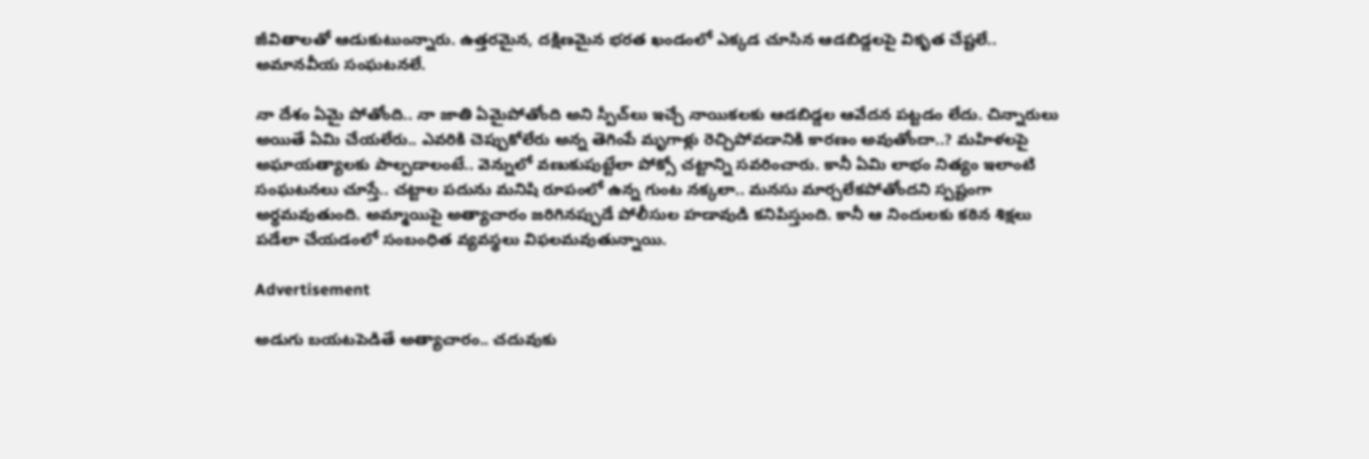జీవితాలతో ఆడుకుటుంన్నారు. ఉత్తరమైన, దక్షిణమైన భరత ఖండంలో ఎక్కడ చూసిన ఆడబిడ్డలపై వికృత చేష్టలే.. అమానవీయ సంఘటనలే.

నా దేశం ఏమై పోతోంది.. నా జాతి ఏమైపోతోంది అని స్పీచ్‌లు ఇచ్చే నాయికలకు ఆడబిడ్డల ఆవేదన పట్టడం లేదు. చిన్నారులు అయితే ఏమి చేయలేరు.. ఎవరికి చెప్పుకోలేరు అన్న తెగింపే మృగాళ్లు రెచ్చిపోవడానికి కారణం అవుతోందా..? మహిళలపై అఘాయత్యాలకు పాల్పడాలంటే.. వెన్నులో వణుకుపుట్టేలా పోక్సో చట్టాన్ని సవరించారు. కానీ ఏమి లాభం నిత్యం ఇలాంటి సంఘటనలు చూస్తే.. చట్టాల పదును మనిషి రూపంలో ఉన్న గుంట నక్కలా.. మనసు మార్చలేకపోతోందని స్పష్టంగా అర్ధమవుతుంది. అమ్మాయిపై అత్యాచారం జరిగినప్పుడే పోలీసుల హడావుడి కనిపిస్తుంది. కానీ ఆ నిందులకు కఠిన శిక్షలు పడేలా చేయడంలో సంబంధిత వ్యవస్థలు విఫలమవుతున్నాయి.

Advertisement

అడుగు బయటపెడితే అత్యాచారం.. చదువుకు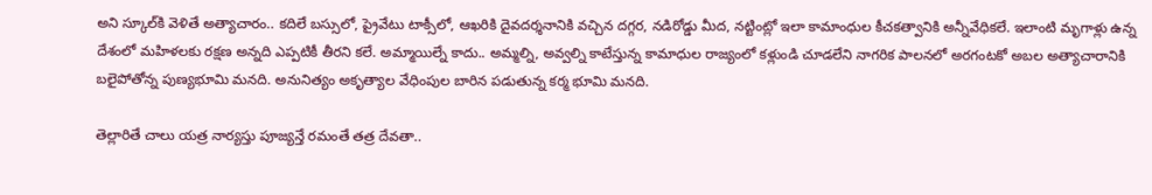అని స్కూల్‌కి వెళితే అత్యాచారం.. కదిలే బస్సులో, ప్రైవేటు టాక్సీలో, ఆఖరికి దైవదర్శనానికి వచ్చిన దగ్గర, నడిరోడ్డు మీద, నట్టింట్లో ఇలా కామాంధుల కీచకత్వానికి అన్నీవేధికలే. ఇలాంటి మృగాళ్లు ఉన్న దేశంలో మహిళలకు రక్షణ అన్నది ఎప్పటికీ తీరని కలే. అమ్మాయిల్నే కాదు.. అమ్మల్ని, అవ్వల్ని కాటేస్తున్న కామాధుల రాజ్యంలో కళ్లుండి చూడలేని నాగరిక పాలనలో అరగంటకో అబల అత్యాచారానికి బలైపోతోన్న పుణ్యభూమి మనది. అనునిత్యం అకృత్యాల వేధింపుల బారిన పడుతున్న కర్మ భూమి మనది.

తెల్లారితే చాలు యత్ర నార్యస్తు పూజ్యన్తే రమంతే తత్ర దేవతా..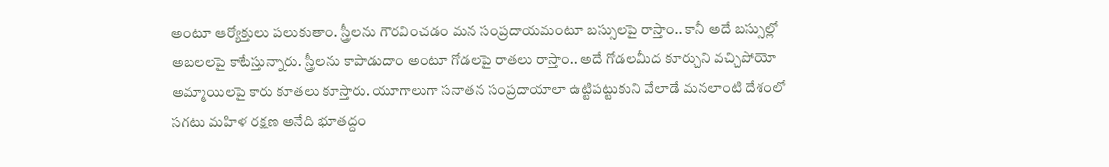అంటూ ఆర్యోక్తులు పలుకుతాం. స్త్రీలను గౌరవించడం మన సంప్రదాయమంటూ బస్సులపై రాస్తాం.. కానీ అదే బస్సుల్లో అబలలపై కాటేస్తున్నారు. స్త్రీలను కాపాడుదాం అంటూ గోడలపై రాతలు రాస్తాం.. అదే గోడలమీద కూర్చుని వచ్చిపోయో అమ్మాయిలపై కారు కూతలు కూస్తారు. యూగాలుగా సనాతన సంప్రదాయాలా ఉట్టిపట్టుకుని వేలాడే మనలాంటి దేశంలో సగటు మహిళ రక్షణ అనేది భూతద్దం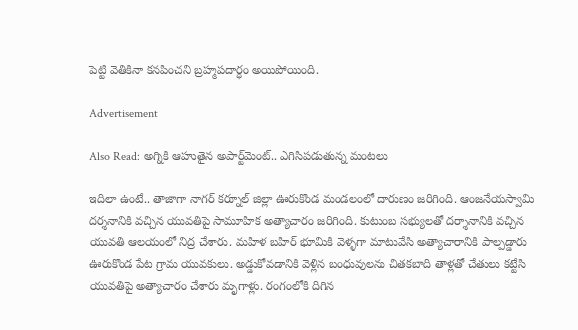పెట్టి వెతికినా కనపించని బ్రహ్మపదార్ధం అయిపోయింది.

Advertisement

Also Read: అగ్నికి ఆహుతైన అపార్ట్‌మెంట్.. ఎగిసిపడుతున్న మంటలు

ఇదిలా ఉంటే.. తాజాగా నాగర్ కర్నూల్ జిల్లా ఊరుకొండ మండలంలో దారుణం జరిగింది. ఆంజనేయస్వామి దర్శనానికి వచ్చిన యువతిపై సామూహిక అత్యాచారం జరిగింది. కుటుంబ సభ్యులతో దర్శానానికి వచ్చిన యువతి ఆలయంలో నిద్ర చేశారు. మహిళ బహిర్ భూమికి వెళ్ళగా మాటువేసి అత్యాచారానికి పాల్పడ్డారు ఊరుకొండ పేట గ్రామ యువకులు. అడ్డుకోవడానికి వెళ్లిన బంధువులను చితకబాది తాళ్లతో చేతులు కట్టేసి యువతిపై అత్యాచారం చేశారు మృగాళ్లు. రంగంలోకి దిగిన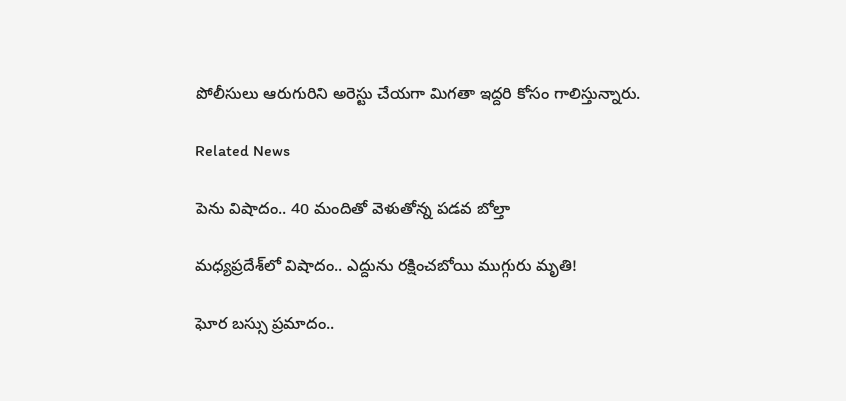పోలీసులు ఆరుగురిని అరెస్టు చేయగా మిగతా ఇద్దరి కోసం గాలిస్తున్నారు.

Related News

పెను విషాదం.. 40 మందితో వెళుతోన్న ప‌డ‌వ బోల్తా

మధ్యప్రదేశ్‌లో విషాదం.. ఎద్దును రక్షించబోయి ముగ్గురు మృతి!

ఘోర బస్సు ప్రమాదం..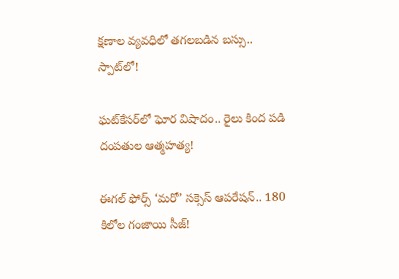క్షణాల వ్యవధిలో తగలబడిన బస్సు.. స్పాట్‌లో!

ఘట్‌కేసర్‌లో ఘోర విషాదం.. రైలు కింద పడి దంపతుల ఆత్మహత్య!

ఈగల్ ఫోర్స్ ‘మరో’ సక్సెస్ ఆపరేషన్.. 180 కిలోల గంజాయి సీజ్!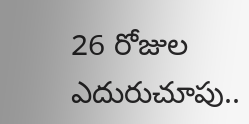26 రోజుల ఎదురుచూపు..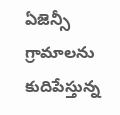ఏజెన్సీ గ్రామాలను కుదిపేస్తున్న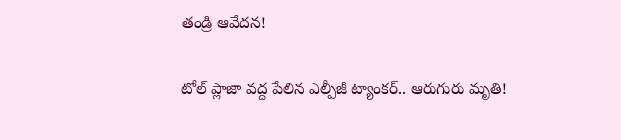తండ్రి ఆవేదన!

టోల్ ప్లాజా వద్ద పేలిన ఎల్పీజీ ట్యాంకర్.. ఆరుగురు మృతి!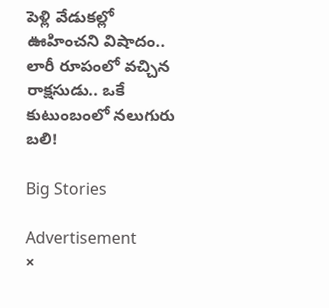పెళ్లి వేడుకల్లో ఊహించని విషాదం.. లారీ రూపంలో వచ్చిన రాక్షసుడు.. ఒకే కుటుంబంలో నలుగురు బలి!

Big Stories

Advertisement
×